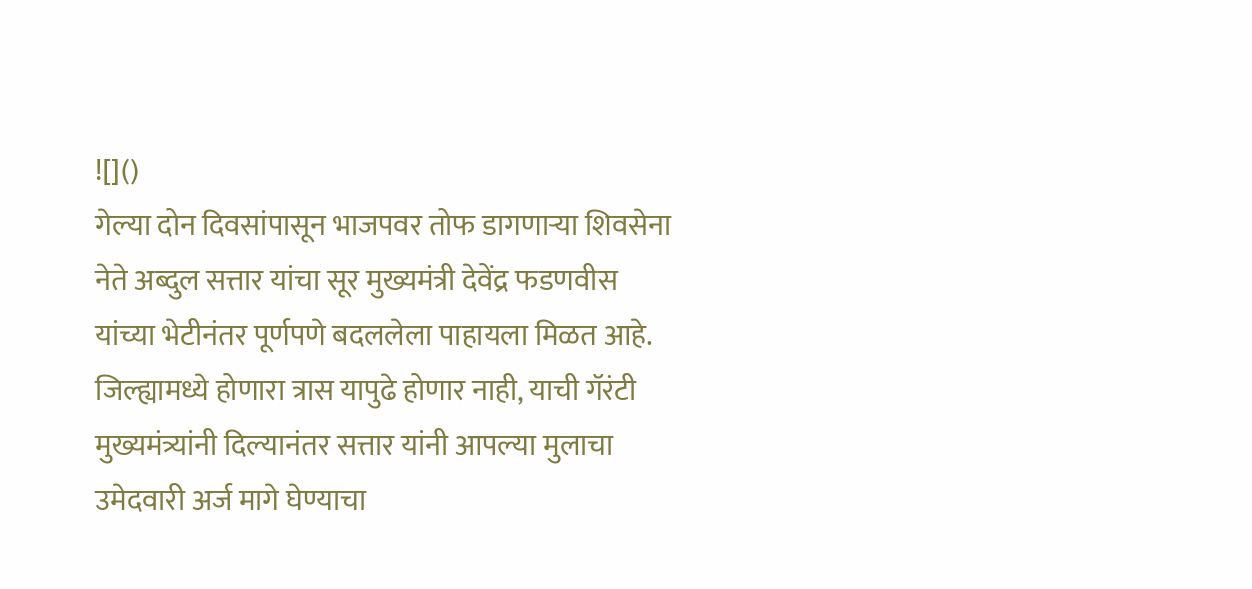![]()
गेल्या दोन दिवसांपासून भाजपवर तोफ डागणाऱ्या शिवसेना नेते अब्दुल सत्तार यांचा सूर मुख्यमंत्री देवेंद्र फडणवीस यांच्या भेटीनंतर पूर्णपणे बदललेला पाहायला मिळत आहे. जिल्ह्यामध्ये होणारा त्रास यापुढे होणार नाही, याची गॅरंटी मुख्यमंत्र्यांनी दिल्यानंतर सत्तार यांनी आपल्या मुलाचा उमेदवारी अर्ज मागे घेण्याचा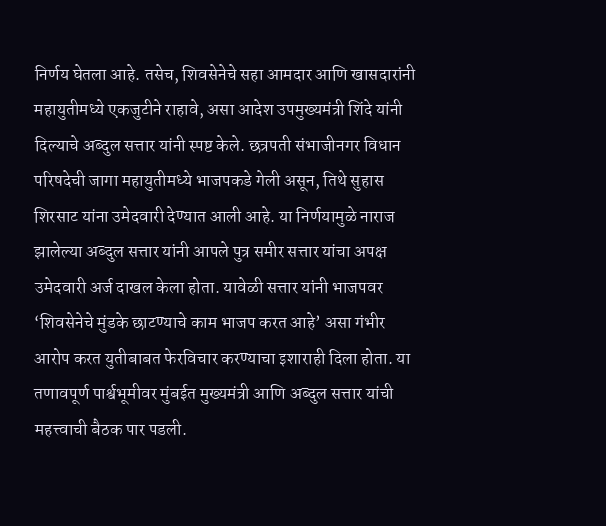निर्णय घेतला आहे. तसेच, शिवसेनेचे सहा आमदार आणि खासदारांनी महायुतीमध्ये एकजुटीने राहावे, असा आदेश उपमुख्यमंत्री शिंदे यांनी दिल्याचे अब्दुल सत्तार यांनी स्पष्ट केले. छत्रपती संभाजीनगर विधान परिषदेची जागा महायुतीमध्ये भाजपकडे गेली असून, तिथे सुहास शिरसाट यांना उमेदवारी देण्यात आली आहे. या निर्णयामुळे नाराज झालेल्या अब्दुल सत्तार यांनी आपले पुत्र समीर सत्तार यांचा अपक्ष उमेदवारी अर्ज दाखल केला होता. यावेळी सत्तार यांनी भाजपवर ‘शिवसेनेचे मुंडके छाटण्याचे काम भाजप करत आहे’ असा गंभीर आरोप करत युतीबाबत फेरविचार करण्याचा इशाराही दिला होता. या तणावपूर्ण पार्श्वभूमीवर मुंबईत मुख्यमंत्री आणि अब्दुल सत्तार यांची महत्त्वाची बैठक पार पडली.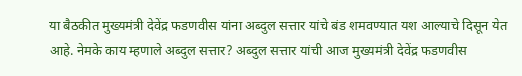या बैठकीत मुख्यमंत्री देवेंद्र फडणवीस यांना अब्दुल सत्तार यांचे बंड शमवण्यात यश आल्याचे दिसून येत आहे. नेमके काय म्हणाले अब्दुल सत्तार? अब्दुल सत्तार यांची आज मुख्यमंत्री देवेंद्र फडणवीस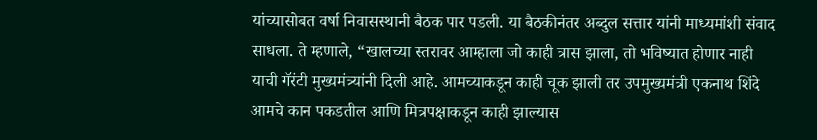यांच्यासोबत वर्षा निवासस्थानी बैठक पार पडली. या बैठकीनंतर अब्दुल सत्तार यांनी माध्यमांशी संवाद साधला. ते म्हणाले, “खालच्या स्तरावर आम्हाला जो काही त्रास झाला, तो भविष्यात होणार नाही याची गॅरंटी मुख्यमंत्र्यांनी दिली आहे. आमच्याकडून काही चूक झाली तर उपमुख्यमंत्री एकनाथ शिंदे आमचे कान पकडतील आणि मित्रपक्षाकडून काही झाल्यास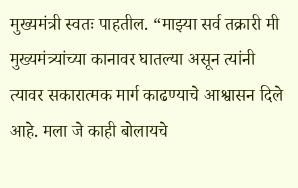मुख्यमंत्री स्वतः पाहतील. “माझ्या सर्व तक्रारी मी मुख्यमंत्र्यांच्या कानावर घातल्या असून त्यांनी त्यावर सकारात्मक मार्ग काढण्याचे आश्वासन दिले आहे. मला जे काही बोलायचे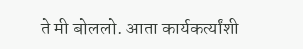ते मी बोललो. आता कार्यकर्त्यांशी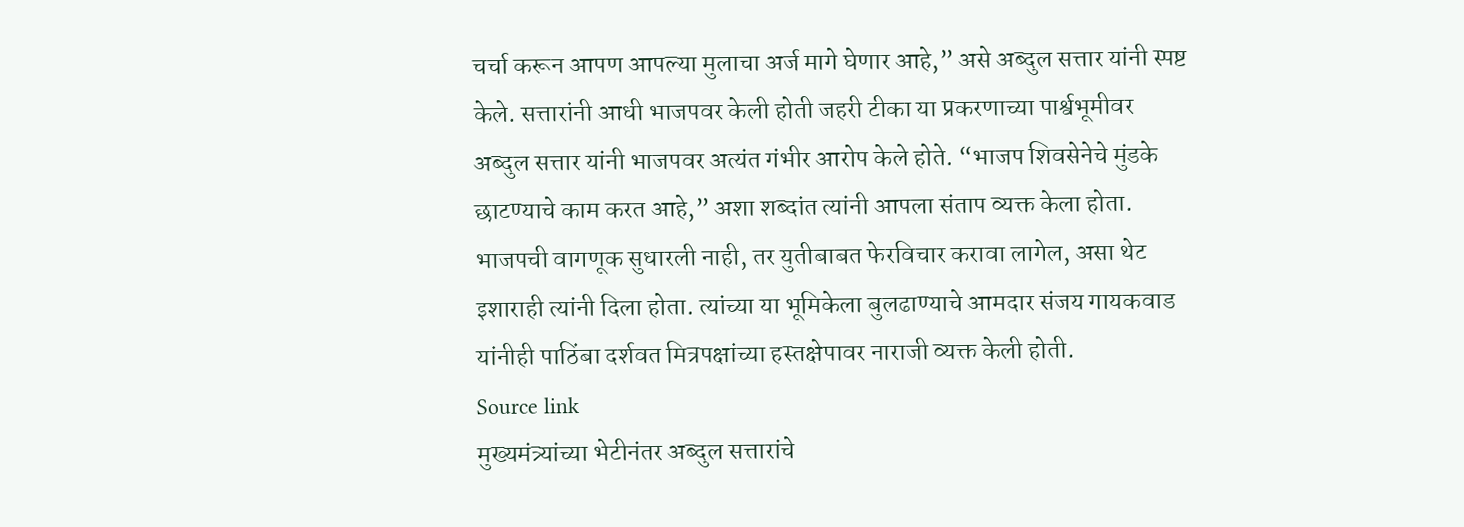चर्चा करून आपण आपल्या मुलाचा अर्ज मागे घेणार आहे,” असे अब्दुल सत्तार यांनी स्पष्ट केले. सत्तारांनी आधी भाजपवर केली होती जहरी टीका या प्रकरणाच्या पार्श्वभूमीवर अब्दुल सत्तार यांनी भाजपवर अत्यंत गंभीर आरोप केले होते. “भाजप शिवसेनेचे मुंडके छाटण्याचे काम करत आहे,” अशा शब्दांत त्यांनी आपला संताप व्यक्त केला होता. भाजपची वागणूक सुधारली नाही, तर युतीबाबत फेरविचार करावा लागेल, असा थेट इशाराही त्यांनी दिला होता. त्यांच्या या भूमिकेला बुलढाण्याचे आमदार संजय गायकवाड यांनीही पाठिंबा दर्शवत मित्रपक्षांच्या हस्तक्षेपावर नाराजी व्यक्त केली होती.
Source link
मुख्यमंत्र्यांच्या भेटीनंतर अब्दुल सत्तारांचे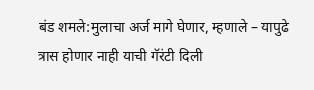बंड शमले:मुलाचा अर्ज मागे घेणार, म्हणाले – यापुढे त्रास होणार नाही याची गॅरंटी दिली